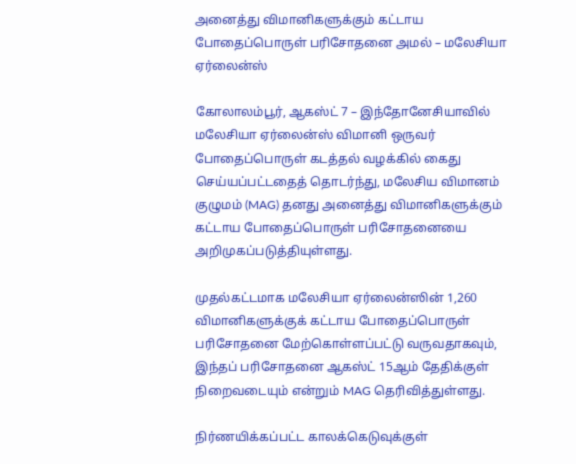அனைத்து விமானிகளுக்கும் கட்டாய போதைப்பொருள் பரிசோதனை அமல் – மலேசியா ஏர்லைன்ஸ்

கோலாலம்பூர், ஆகஸ்ட் 7 – இந்தோனேசியாவில் மலேசியா ஏர்லைன்ஸ் விமானி ஒருவர் போதைப்பொருள் கடத்தல் வழக்கில் கைது செய்யப்பட்டதைத் தொடர்ந்து, மலேசிய விமானம் குழுமம் (MAG) தனது அனைத்து விமானிகளுக்கும் கட்டாய போதைப்பொருள் பரிசோதனையை அறிமுகப்படுத்தியுள்ளது.

முதல்கட்டமாக மலேசியா ஏர்லைன்ஸின் 1,260 விமானிகளுக்குக் கட்டாய போதைப்பொருள் பரிசோதனை மேற்கொள்ளப்பட்டு வருவதாகவும், இந்தப் பரிசோதனை ஆகஸ்ட் 15ஆம் தேதிக்குள் நிறைவடையும் என்றும் MAG தெரிவித்துள்ளது.

நிர்ணயிக்கப்பட்ட காலக்கெடுவுக்குள்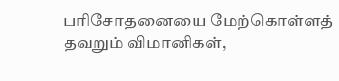பரிசோதனையை மேற்கொள்ளத் தவறும் விமானிகள்,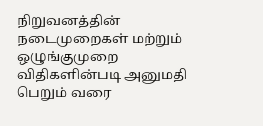நிறுவனத்தின் நடைமுறைகள் மற்றும் ஒழுங்குமுறை விதிகளின்படி அனுமதி பெறும் வரை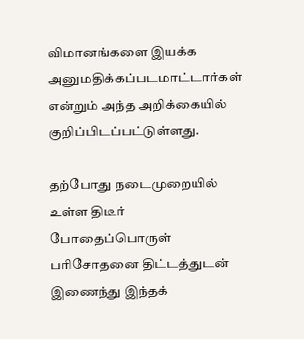விமானங்களை இயக்க அனுமதிக்கப்படமாட்டார்கள் என்றும் அந்த அறிக்கையில் குறிப்பிடப்பட்டுள்ளது.

தற்போது நடைமுறையில் உள்ள திடீர் போதைப்பொருள் பரிசோதனை திட்டத்துடன் இணைந்து இந்தக்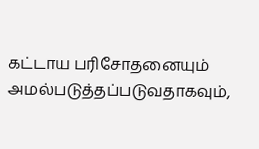கட்டாய பரிசோதனையும் அமல்படுத்தப்படுவதாகவும்,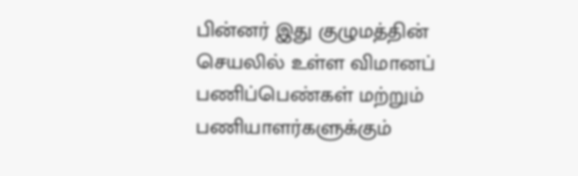பின்னர் இது குழுமத்தின் செயலில் உள்ள விமானப் பணிப்பெண்கள் மற்றும் பணியாளர்களுக்கும்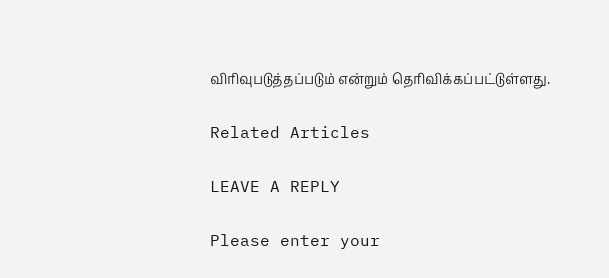விரிவுபடுத்தப்படும் என்றும் தெரிவிக்கப்பட்டுள்ளது.

Related Articles

LEAVE A REPLY

Please enter your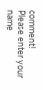comment!
Please enter your name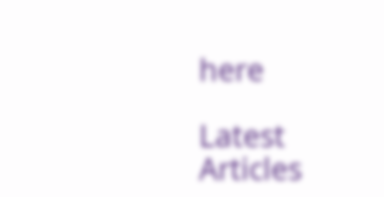here

Latest Articles